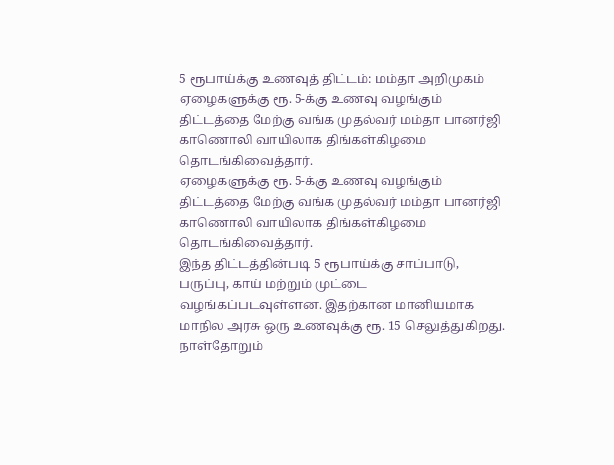5 ரூபாய்க்கு உணவுத் திட்டம்: மம்தா அறிமுகம்
ஏழைகளுக்கு ரூ. 5-க்கு உணவு வழங்கும் திட்டத்தை மேற்கு வங்க முதல்வர் மம்தா பானர்ஜி காணொலி வாயிலாக திங்கள்கிழமை தொடங்கிவைத்தார்.
ஏழைகளுக்கு ரூ. 5-க்கு உணவு வழங்கும் திட்டத்தை மேற்கு வங்க முதல்வர் மம்தா பானர்ஜி காணொலி வாயிலாக திங்கள்கிழமை தொடங்கிவைத்தார்.
இந்த திட்டத்தின்படி 5 ரூபாய்க்கு சாப்பாடு, பருப்பு, காய் மற்றும் முட்டை வழங்கப்படவுள்ளன. இதற்கான மானியமாக மாநில அரசு ஒரு உணவுக்கு ரூ. 15 செலுத்துகிறது.
நாள்தோறும்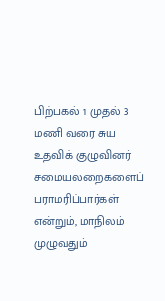பிற்பகல் 1 முதல் 3 மணி வரை சுய உதவிக் குழுவினர் சமையலறைகளைப் பராமரிப்பார்கள் என்றும், மாநிலம் முழுவதும்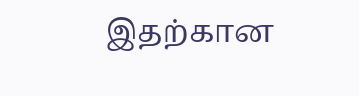இதற்கான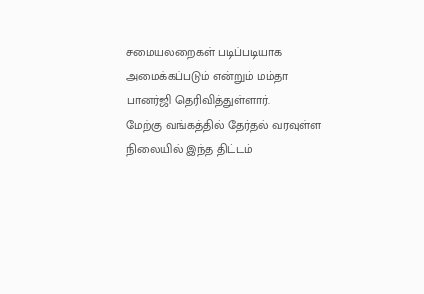சமையலறைகள் படிப்படியாக அமைக்கப்படும் என்றும் மம்தா பானர்ஜி தெரிவித்துள்ளார்.
மேற்கு வங்கத்தில் தேர்தல் வரவுள்ள நிலையில் இந்த திட்டம்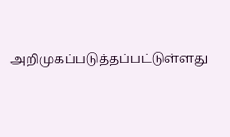அறிமுகப்படுத்தப்பட்டுள்ளது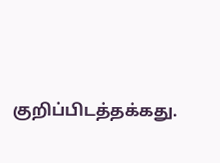குறிப்பிடத்தக்கது.